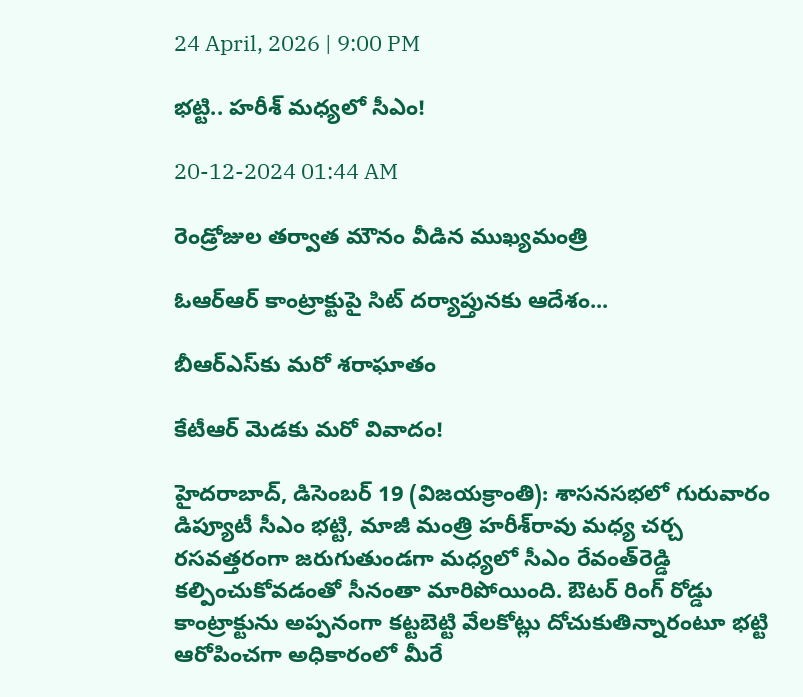24 April, 2026 | 9:00 PM

భట్టి.. హరీశ్ మధ్యలో సీఎం!

20-12-2024 01:44 AM

రెండ్రోజుల తర్వాత మౌనం వీడిన ముఖ్యమంత్రి

ఓఆర్‌ఆర్ కాంట్రాక్టుపై సిట్ దర్యాప్తునకు ఆదేశం...

బీఆర్‌ఎస్‌కు మరో శరాఘాతం

కేటీఆర్ మెడకు మరో వివాదం!

హైదరాబాద్, డిసెంబర్ 19 (విజయక్రాంతి): శాసనసభలో గురువారం డిప్యూటీ సీఎం భట్టి, మాజీ మంత్రి హరీశ్‌రావు మధ్య చర్చ రసవత్తరంగా జరుగుతుండగా మధ్యలో సీఎం రేవంత్‌రెడ్డి కల్పించుకోవడంతో సీనంతా మారిపోయింది. ఔటర్ రింగ్ రోడ్డు కాంట్రాక్టును అప్పనంగా కట్టబెట్టి వేలకోట్లు దోచుకుతిన్నారంటూ భట్టి ఆరోపించగా అధికారంలో మీరే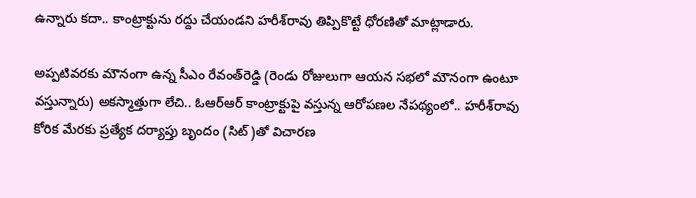ఉన్నారు కదా.. కాంట్రాక్టును రద్దు చేయండని హరీశ్‌రావు తిప్పికొట్టే ధోరణితో మాట్లాడారు.

అప్పటివరకు మౌనంగా ఉన్న సీఎం రేవంత్‌రెడ్డి (రెండు రోజులుగా ఆయన సభలో మౌనంగా ఉంటూ వస్తున్నారు) అకస్మాత్తుగా లేచి.. ఓఆర్‌ఆర్ కాంట్రాక్టుపై వస్తున్న ఆరోపణల నేపథ్యంలో.. హరీశ్‌రావు కోరిక మేరకు ప్రత్యేక దర్యాప్తు బృందం (సిట్)తో విచారణ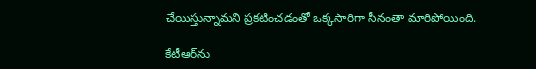చేయిస్తున్నామని ప్రకటించడంతో ఒక్కసారిగా సీనంతా మారిపోయింది.

కేటీఆర్‌ను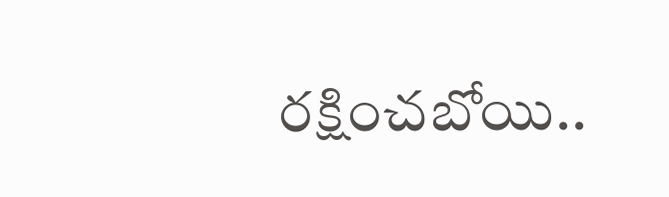రక్షించబోయి..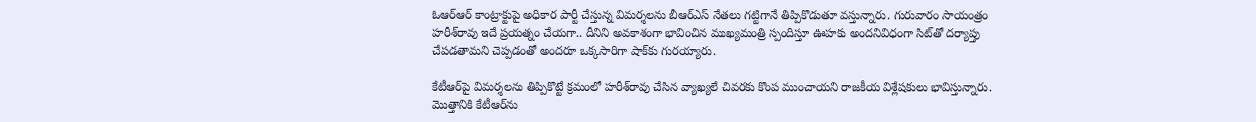ఓఆర్‌ఆర్ కాంట్రాక్టుపై అధికార పార్టీ చేస్తున్న విమర్శలను బీఆర్‌ఎస్ నేతలు గట్టిగానే తిప్పికొడుతూ వస్తున్నారు. గురువారం సాయంత్రం హరీశ్‌రావు ఇదే ప్రయత్నం చేయగా.. దీనిని అవకాశంగా భావించిన ముఖ్యమంత్రి స్పందిస్తూ ఊహకు అందనివిధంగా సిట్‌తో దర్యాప్తు చేపడతామని చెప్పడంతో అందరూ ఒక్కసారిగా షాక్‌కు గురయ్యారు.

కేటీఆర్‌పై విమర్శలను తిప్పికొట్టే క్రమంలో హరీశ్‌రావు చేసిన వ్యాఖ్యలే చివరకు కొంప ముంచాయని రాజకీయ విశ్లేషకులు భావిస్తున్నారు. మొత్తానికి కేటీఆర్‌ను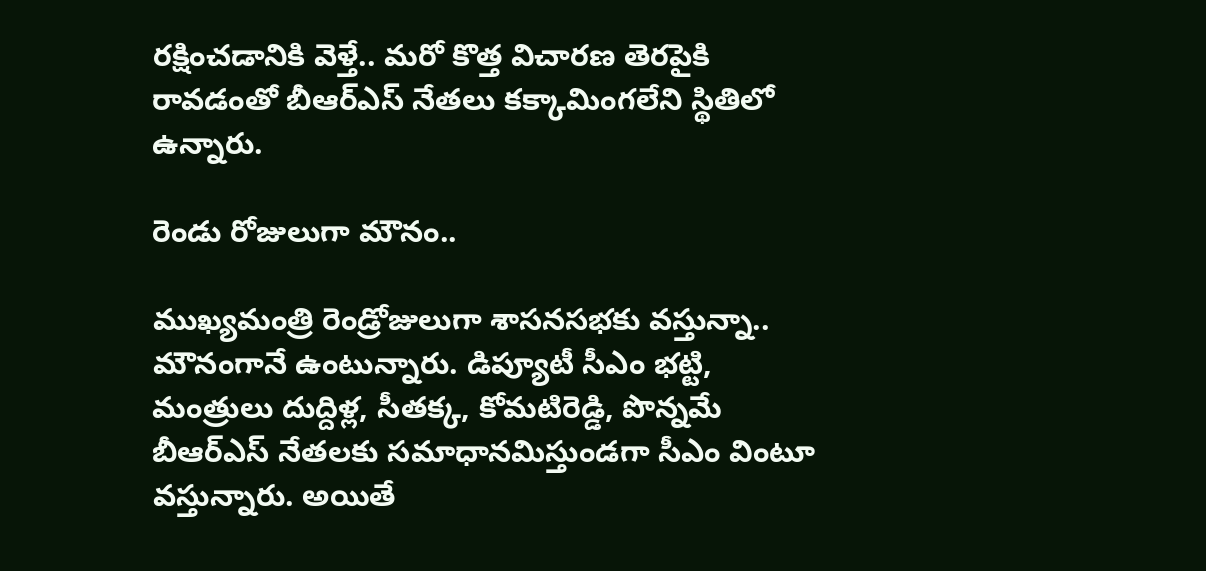రక్షించడానికి వెళ్తే.. మరో కొత్త విచారణ తెరపైకి రావడంతో బీఆర్‌ఎస్ నేతలు కక్కామింగలేని స్థితిలో ఉన్నారు.

రెండు రోజులుగా మౌనం..

ముఖ్యమంత్రి రెండ్రోజులుగా శాసనసభకు వస్తున్నా.. మౌనంగానే ఉంటున్నారు. డిప్యూటీ సీఎం భట్టి, మంత్రులు దుద్దిళ్ల, సీతక్క, కోమటిరెడ్డి, పొన్నమే బీఆర్‌ఎస్ నేతలకు సమాధానమిస్తుండగా సీఎం వింటూ వస్తున్నారు. అయితే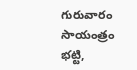గురువారం సాయంత్రం భట్టి,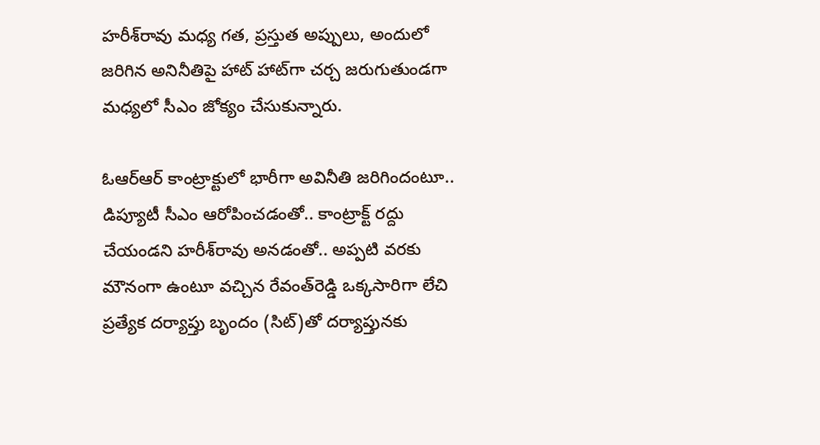హరీశ్‌రావు మధ్య గత, ప్రస్తుత అప్పులు, అందులో జరిగిన అనినీతిపై హాట్ హాట్‌గా చర్చ జరుగుతుండగా మధ్యలో సీఎం జోక్యం చేసుకున్నారు.

ఓఆర్‌ఆర్ కాంట్రాక్టులో భారీగా అవినీతి జరిగిందంటూ.. డిప్యూటీ సీఎం ఆరోపించడంతో.. కాంట్రాక్ట్ రద్దు చేయండని హరీశ్‌రావు అనడంతో.. అప్పటి వరకు మౌనంగా ఉంటూ వచ్చిన రేవంత్‌రెడ్డి ఒక్కసారిగా లేచి ప్రత్యేక దర్యాప్తు బృందం (సిట్)తో దర్యాప్తునకు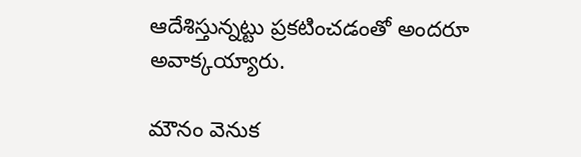ఆదేశిస్తున్నట్టు ప్రకటించడంతో అందరూ అవాక్కయ్యారు.

మౌనం వెనుక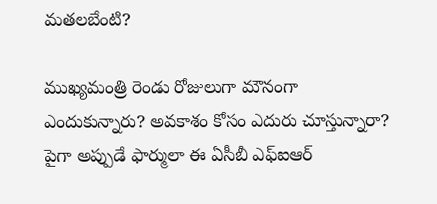మతలబేంటి?

ముఖ్యమంత్రి రెండు రోజులుగా మౌనంగా ఎందుకున్నారు? అవకాశం కోసం ఎదురు చూస్తున్నారా? పైగా అప్పుడే ఫార్ములా ఈ ఏసీబీ ఎఫ్‌ఐఆర్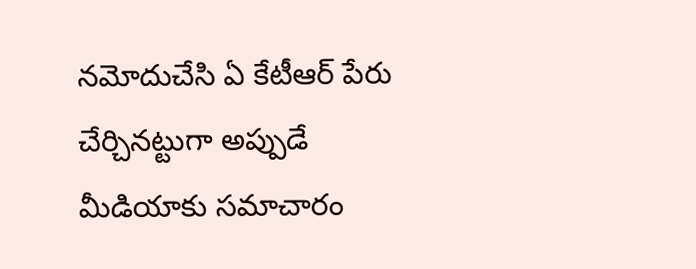నమోదుచేసి ఏ కేటీఆర్ పేరు చేర్చినట్టుగా అప్పుడే మీడియాకు సమాచారం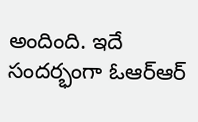అందింది. ఇదే సందర్భంగా ఓఆర్‌ఆర్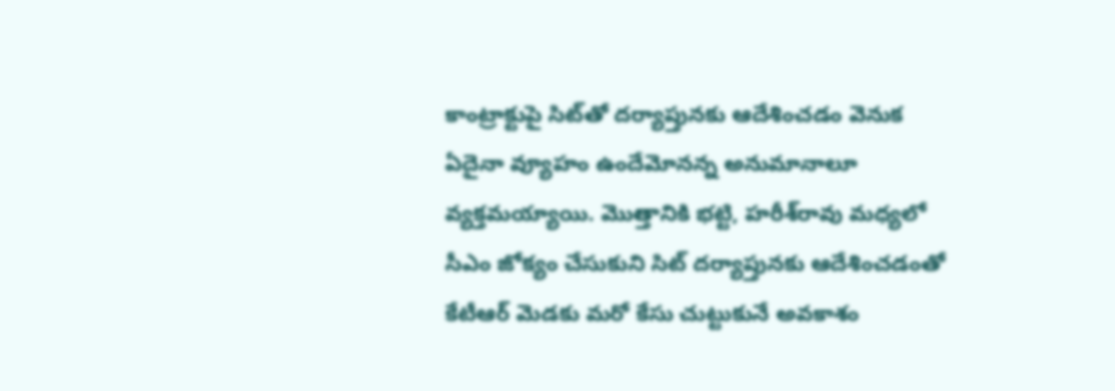కాంట్రాక్టుపై సిట్‌తో దర్యాప్తునకు ఆదేశించడం వెనుక ఏదైనా వ్యూహం ఉందేమోనన్న అనుమానాలూ వ్యక్తమయ్యాయి. మొత్తానికి భట్టి, హరీశ్‌రావు మధ్యలో సీఎం జోక్యం చేసుకుని సిట్ దర్యాప్తునకు ఆదేశించడంతో కేటీఆర్ మెడకు మరో కేసు చుట్టుకునే అవకాశం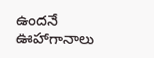ఉందనే ఊహాగానాలు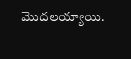మొదలయ్యాయి.